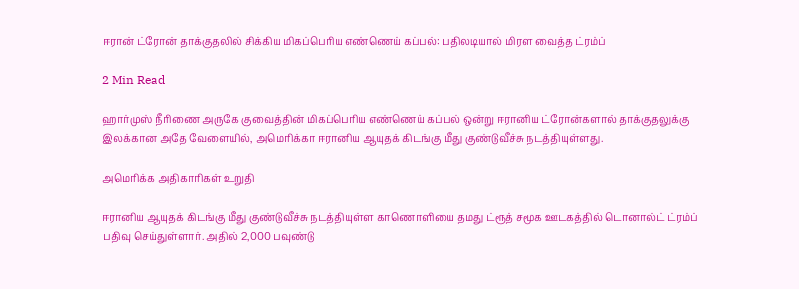ஈரான் ட்ரோன் தாக்குதலில் சிக்கிய மிகப்பெரிய எண்ணெய் கப்பல்: பதிலடியால் மிரள வைத்த ட்ரம்ப்

2 Min Read

ஹார்முஸ் நீரிணை அருகே குவைத்தின் மிகப்பெரிய எண்ணெய் கப்பல் ஒன்று ஈரானிய ட்ரோன்களால் தாக்குதலுக்கு இலக்கான அதே வேளையில், அமெரிக்கா ஈரானிய ஆயுதக் கிடங்கு மீது குண்டுவீச்சு நடத்தியுள்ளது.

அமெரிக்க அதிகாரிகள் உறுதி

ஈரானிய ஆயுதக் கிடங்கு மீது குண்டுவீச்சு நடத்தியுள்ள காணொளியை தமது ட்ரூத் சமூக ஊடகத்தில் டொனால்ட் ட்ரம்ப் பதிவு செய்துள்ளார். அதில் 2,000 பவுண்டு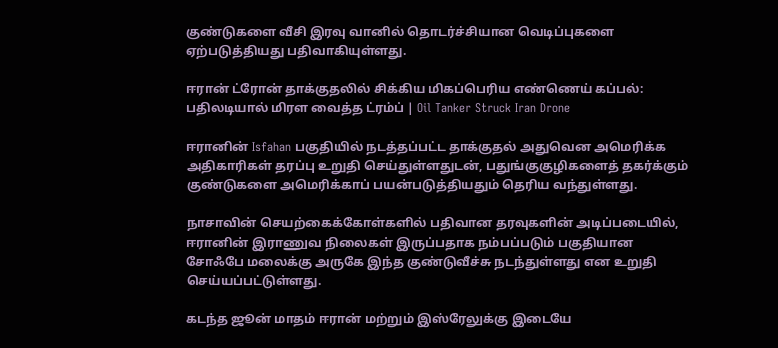குண்டுகளை வீசி இரவு வானில் தொடர்ச்சியான வெடிப்புகளை ஏற்படுத்தியது பதிவாகியுள்ளது.

ஈரான் ட்ரோன் தாக்குதலில் சிக்கிய மிகப்பெரிய எண்ணெய் கப்பல்: பதிலடியால் மிரள வைத்த ட்ரம்ப் | Oil Tanker Struck Iran Drone

ஈரானின் Isfahan பகுதியில் நடத்தப்பட்ட தாக்குதல் அதுவென அமெரிக்க அதிகாரிகள் தரப்பு உறுதி செய்துள்ளதுடன், பதுங்குகுழிகளைத் தகர்க்கும் குண்டுகளை அமெரிக்காப் பயன்படுத்தியதும் தெரிய வந்துள்ளது.

நாசாவின் செயற்கைக்கோள்களில் பதிவான தரவுகளின் அடிப்படையில், ஈரானின் இராணுவ நிலைகள் இருப்பதாக நம்பப்படும் பகுதியான சோஃபே மலைக்கு அருகே இந்த குண்டுவீச்சு நடந்துள்ளது என உறுதி செய்யப்பட்டுள்ளது.

கடந்த ஜூன் மாதம் ஈரான் மற்றும் இஸ்ரேலுக்கு இடையே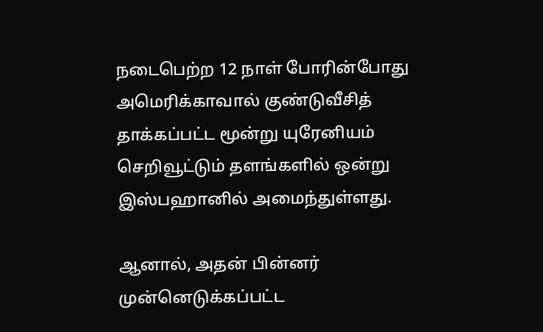நடைபெற்ற 12 நாள் போரின்போது அமெரிக்காவால் குண்டுவீசித் தாக்கப்பட்ட மூன்று யுரேனியம் செறிவூட்டும் தளங்களில் ஒன்று இஸ்பஹானில் அமைந்துள்ளது.

ஆனால், அதன் பின்னர் முன்னெடுக்கப்பட்ட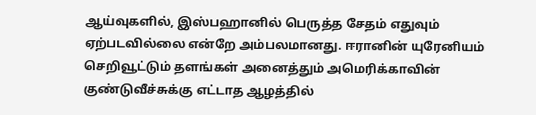ஆய்வுகளில், இஸ்பஹானில் பெருத்த சேதம் எதுவும் ஏற்படவில்லை என்றே அம்பலமானது. ஈரானின் யுரேனியம் செறிவூட்டும் தளங்கள் அனைத்தும் அமெரிக்காவின் குண்டுவீச்சுக்கு எட்டாத ஆழத்தில்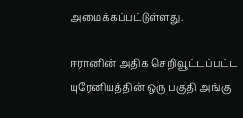அமைக்கப்பட்டுள்ளது.

ஈரானின் அதிக செறிவூட்டப்பட்ட யுரேனியத்தின் ஒரு பகுதி அங்கு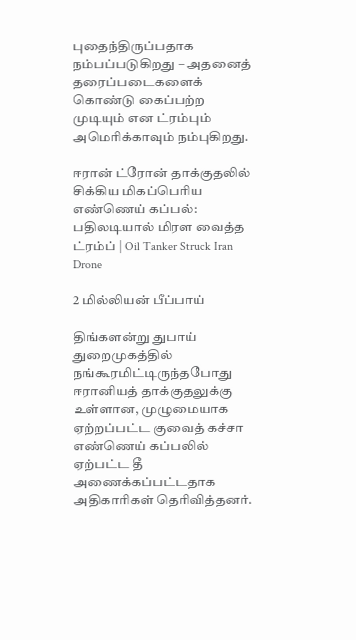புதைந்திருப்பதாக நம்பப்படுகிறது – அதனைத் தரைப்படைகளைக் கொண்டு கைப்பற்ற முடியும் என ட்ரம்பும் அமெரிக்காவும் நம்புகிறது.

ஈரான் ட்ரோன் தாக்குதலில் சிக்கிய மிகப்பெரிய எண்ணெய் கப்பல்: பதிலடியால் மிரள வைத்த ட்ரம்ப் | Oil Tanker Struck Iran Drone

2 மில்லியன் பீப்பாய்

திங்களன்று துபாய் துறைமுகத்தில் நங்கூரமிட்டிருந்தபோது ஈரானியத் தாக்குதலுக்கு உள்ளான, முழுமையாக ஏற்றப்பட்ட குவைத் கச்சா எண்ணெய் கப்பலில் ஏற்பட்ட தீ அணைக்கப்பட்டதாக அதிகாரிகள் தெரிவித்தனர்.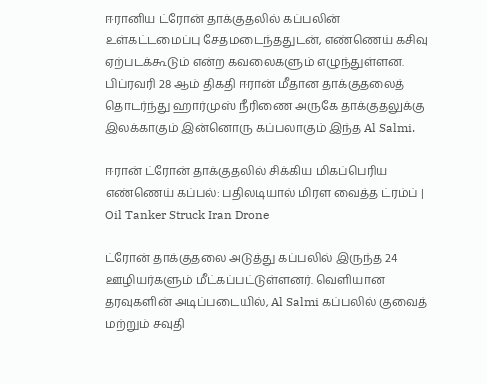ஈரானிய ட்ரோன் தாக்குதலில் கப்பலின் உள்கட்டமைப்பு சேதமடைந்ததுடன், எண்ணெய் கசிவு ஏற்படக்கூடும் என்ற கவலைகளும் எழுந்துள்ளன. பிப்ரவரி 28 ஆம் திகதி ஈரான் மீதான தாக்குதலைத் தொடர்ந்து ஹார்முஸ் நீரிணை அருகே தாக்குதலுக்கு இலக்காகும் இன்னொரு கப்பலாகும் இந்த Al Salmi.

ஈரான் ட்ரோன் தாக்குதலில் சிக்கிய மிகப்பெரிய எண்ணெய் கப்பல்: பதிலடியால் மிரள வைத்த ட்ரம்ப் | Oil Tanker Struck Iran Drone

ட்ரோன் தாக்குதலை அடுத்து கப்பலில் இருந்த 24 ஊழியர்களும் மீட்கப்பட்டுள்ளனர். வெளியான தரவுகளின் அடிப்படையில், Al Salmi கப்பலில் குவைத் மற்றும் சவுதி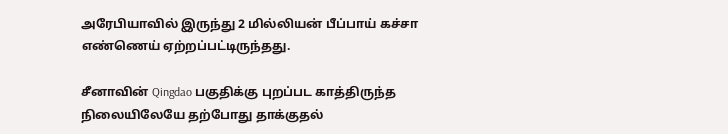அரேபியாவில் இருந்து 2 மில்லியன் பீப்பாய் கச்சா எண்ணெய் ஏற்றப்பட்டிருந்தது.

சீனாவின் Qingdao பகுதிக்கு புறப்பட காத்திருந்த நிலையிலேயே தற்போது தாக்குதல்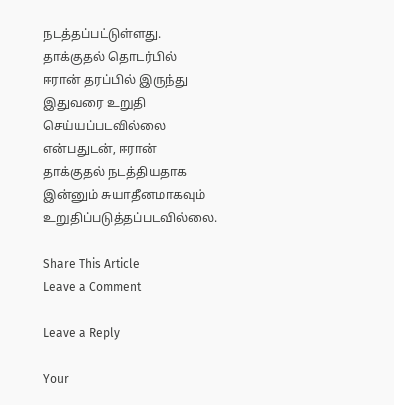நடத்தப்பட்டுள்ளது. தாக்குதல் தொடர்பில் ஈரான் தரப்பில் இருந்து இதுவரை உறுதி செய்யப்படவில்லை என்பதுடன், ஈரான் தாக்குதல் நடத்தியதாக இன்னும் சுயாதீனமாகவும் உறுதிப்படுத்தப்படவில்லை.

Share This Article
Leave a Comment

Leave a Reply

Your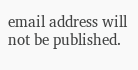email address will not be published.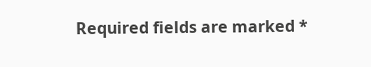Required fields are marked *